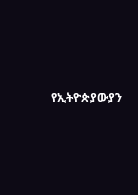የኢትዮጵያውያን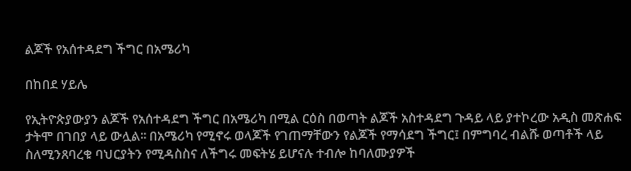ልጆች የአሰተዳደግ ችግር በአሜሪካ

በከበደ ሃይሌ

የኢትዮጵያውያን ልጆች የአሰተዳደግ ችግር በአሜሪካ በሚል ርዕስ በወጣት ልጆች አስተዳደግ ጉዳይ ላይ ያተኮረው አዲስ መጽሐፍ ታትሞ በገበያ ላይ ውሏል፡፡ በአሜሪካ የሚኖሩ ወላጆች የገጠማቸውን የልጆች የማሳደግ ችግር፤ በምግባረ ብልሹ ወጣቶች ላይ ስለሚንጸባረቁ ባህርያትን የሚዳስስና ለችግሩ መፍትሄ ይሆናሉ ተብሎ ከባለሙያዎች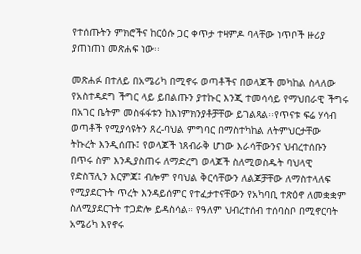የተሰጡትን ምክሮችና ከርዕሱ ጋር ቀጥታ ተዛምዶ ባላቸው ነጥቦች ዙሪያ ያጠነጠነ መጽሐፍ ነው፡፡

መጽሐፉ በተለይ በአሜሪካ በሚኖሩ ወጣቶችና በወላጆች መካከል ስላለው የአስተዳደግ ችግር ላይ ይበልጡን ያተኩር እንጂ ተመሳሳይ የማህበራዊ ችግሩ በአገር ቤትም መስፋፋቱን ከእነምክንያቶቻቸው ይገልጻል፡፡የጥናቱ ፍሬ ሃሳብ ወጣቶች የሚያሳዩትን ጸረ-ባህል ምግባር በማስተካከል ለትምህርታቸው ትኩረት እንዲሰጡ፤ የወላጆች ነጸብራቅ ሆነው እራሳቸውንና ህብረተሰቡን በጥሩ ስም እንዲያስጠሩ ለማድረግ ወላጆች ስለሚወስዱት ባህላዊ የድስፕሊን እርምጃ፤ ብሎም የባህል ቅርሳቸውን ለልጆቻቸው ለማስተላለፍ የሚያደርጉት ጥረት እንዳይሰምር የተፈታተናቸውን የአካባቢ ተጽዕኖ ለመቋቋም ስለሚያደርጉት ተጋድሎ ይዳስሳል። የዓለም ህብረተሰብ ተሰባስቦ በሚኖርባት አሜሪካ እየኖሩ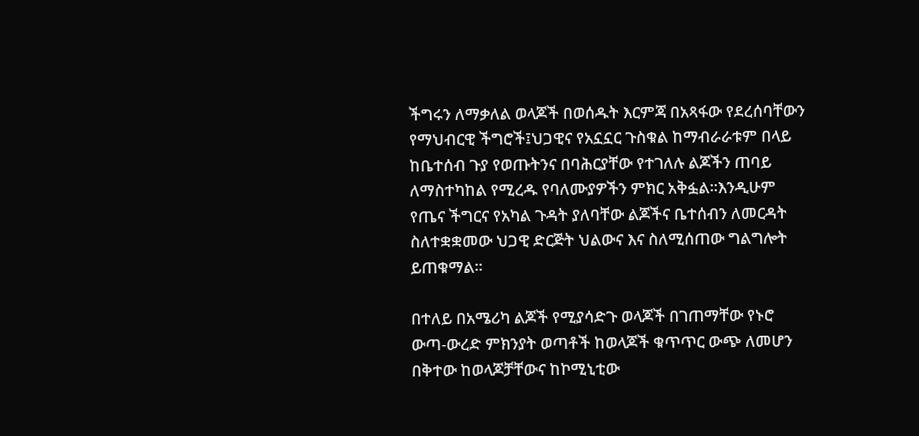ችግሩን ለማቃለል ወላጆች በወሰዱት እርምጃ በአጻፋው የደረሰባቸውን የማህብርዊ ችግሮች፤ህጋዊና የአኗኗር ጉስቁል ከማብራራቱም በላይ ከቤተሰብ ጉያ የወጡትንና በባሕርያቸው የተገለሉ ልጆችን ጠባይ ለማስተካከል የሚረዱ የባለሙያዎችን ምክር አቅፏል፡፡እንዲሁም የጤና ችግርና የአካል ጉዳት ያለባቸው ልጆችና ቤተሰብን ለመርዳት ስለተቋቋመው ህጋዊ ድርጅት ህልውና እና ስለሚሰጠው ግልግሎት ይጠቁማል፡፡

በተለይ በአሜሪካ ልጆች የሚያሳድጉ ወላጆች በገጠማቸው የኑሮ ውጣ-ውረድ ምክንያት ወጣቶች ከወላጆች ቁጥጥር ውጭ ለመሆን በቅተው ከወላጆቻቸውና ከኮሚኒቲው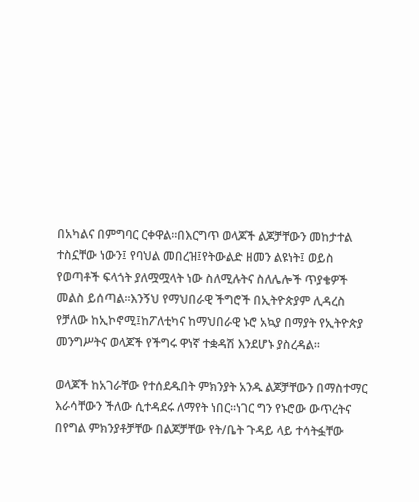በአካልና በምግባር ርቀዋል፡፡በእርግጥ ወላጆች ልጆቻቸውን መከታተል ተስኗቸው ነውን፤ የባህል መበረዝ፤የትውልድ ዘመን ልዩነት፤ ወይስ የወጣቶች ፍላጎት ያለሟሟላት ነው ስለሚሉትና ስለሌሎች ጥያቄዎች መልስ ይሰጣል፡፡እንኝህ የማህበራዊ ችግሮች በኢትዮጵያም ሊዳረስ የቻለው ከኢኮኖሚ፤ከፖለቲካና ከማህበራዊ ኑሮ አኳያ በማያት የኢትዮጵያ መንግሥትና ወላጆች የችግሩ ዋነኛ ተቋዳሽ እንደሆኑ ያስረዳል፡፡

ወላጆች ከአገራቸው የተሰደዱበት ምክንያት አንዱ ልጆቻቸውን በማስተማር እራሳቸውን ችለው ሲተዳደሩ ለማየት ነበር፡፡ነገር ግን የኑሮው ውጥረትና በየግል ምክንያቶቻቸው በልጆቻቸው የት/ቤት ጉዳይ ላይ ተሳትፏቸው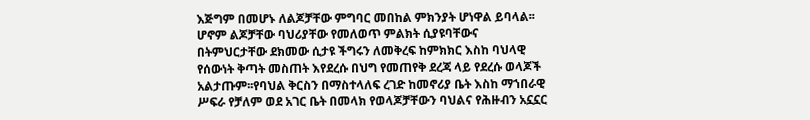እጅግም በመሆኑ ለልጆቻቸው ምግባር መበከል ምክንያት ሆነዋል ይባላል፡፡ሆኖም ልጆቻቸው ባህሪያቸው የመለወጥ ምልክት ሲያዩባቸውና በትምህርታቸው ደክመው ሲታዩ ችግሩን ለመቅረፍ ከምክክር እስከ ባህላዊ የሰውነት ቅጣት መስጠት እየደረሱ በህግ የመጠየቅ ደረጃ ላይ የደረሱ ወላጆች አልታጡም፡፡የባህል ቅርስን በማስተላለፍ ረገድ ከመኖሪያ ቤት እስከ ማኀበራዊ ሥፍራ የቻለም ወደ አገር ቤት በመላክ የወላጆቻቸውን ባህልና የሕዙብን አኗኗር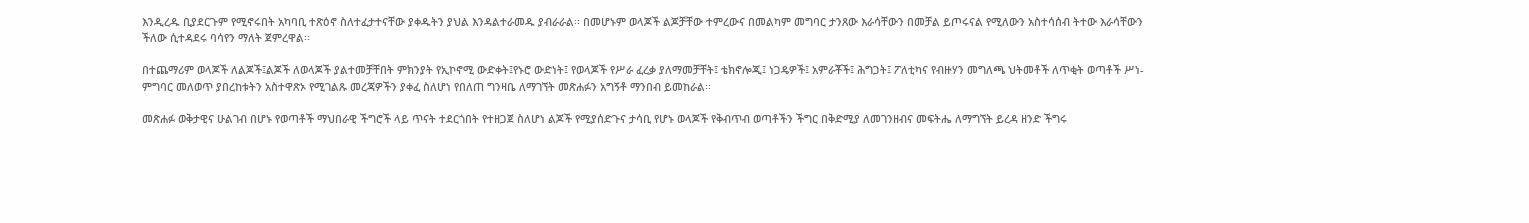እንዲረዱ ቢያደርጉም የሚኖሩበት አካባቢ ተጽዕኖ ስለተፈታተናቸው ያቀዱትን ያህል እንዳልተራመዱ ያብራራል፡፡ በመሆኑም ወላጆች ልጆቻቸው ተምረውና በመልካም መግባር ታንጸው እራሳቸውን በመቻል ይጦሩናል የሚለውን አስተሳሰብ ትተው እራሳቸውን ችለው ሲተዳደሩ ባሳየን ማለት ጀምረዋል፡፡

በተጨማሪም ወላጆች ለልጆች፤ልጆች ለወላጆች ያልተመቻቸበት ምክንያት የኢኮኖሚ ውድቀት፤የኑሮ ውድነት፤ የወላጆች የሥራ ፈረቃ ያለማመቻቸት፤ ቴክኖሎጂ፤ ነጋዴዎች፤ አምራቾች፤ ሕግጋት፤ ፖለቲካና የብዙሃን መግለጫ ህትመቶች ለጥቂት ወጣቶች ሥነ-ምግባር መለወጥ ያበረከቱትን አስተዋጽኦ የሚገልጹ መረጃዎችን ያቀፈ ስለሆነ የበለጠ ግንዛቤ ለማገኘት መጽሐፉን አግኝቶ ማንበብ ይመከራል፡፡

መጽሐፉ ወቅታዊና ሁልገብ በሆኑ የወጣቶች ማህበራዊ ችግሮች ላይ ጥናት ተደርጎበት የተዘጋጀ ስለሆነ ልጆች የሚያሰድጉና ታሳቢ የሆኑ ወላጆች የቅብጥብ ወጣቶችን ችግር በቅድሚያ ለመገንዘብና መፍትሔ ለማግኘት ይረዳ ዘንድ ችግሩ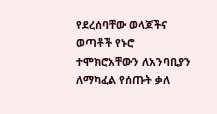የደረሰባቸው ወላጆችና ወጣቶች የኑሮ ተሞክሮአቸውን ለአንባቢያን ለማካፈል የሰጡት ቃለ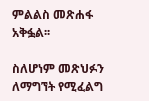ምልልስ መጽሐፋ አቅፏል፡፡

ስለሆነም መጽህፉን ለማግኘት የሚፈልግ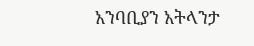አንባቢያን አትላንታ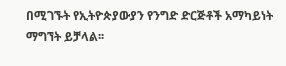በሚገኙት የኢትዮጵያውያን የንግድ ድርጅቶች አማካይነት ማግኘት ይቻላል፡፡